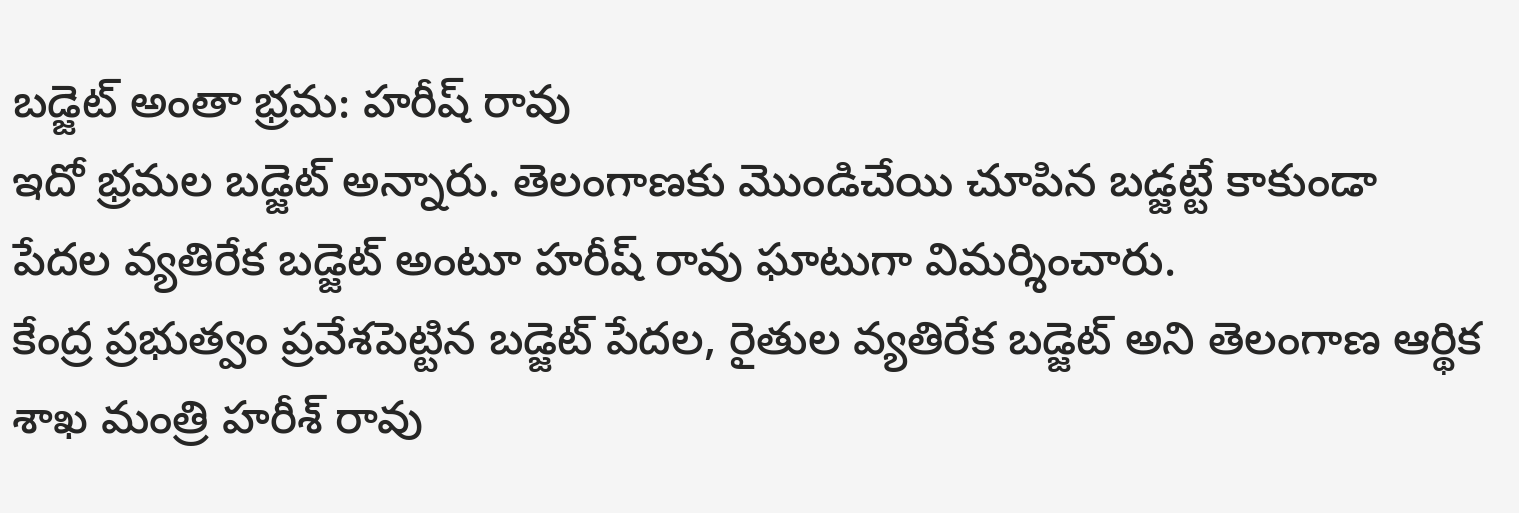బడ్జెట్ అంతా భ్రమ: హరీష్ రావు
ఇదో భ్రమల బడ్జెట్ అన్నారు. తెలంగాణకు మొండిచేయి చూపిన బడ్జట్టే కాకుండా పేదల వ్యతిరేక బడ్జెట్ అంటూ హరీష్ రావు ఘాటుగా విమర్శించారు.
కేంద్ర ప్రభుత్వం ప్రవేశపెట్టిన బడ్జెట్ పేదల, రైతుల వ్యతిరేక బడ్జెట్ అని తెలంగాణ ఆర్థిక శాఖ మంత్రి హరీశ్ రావు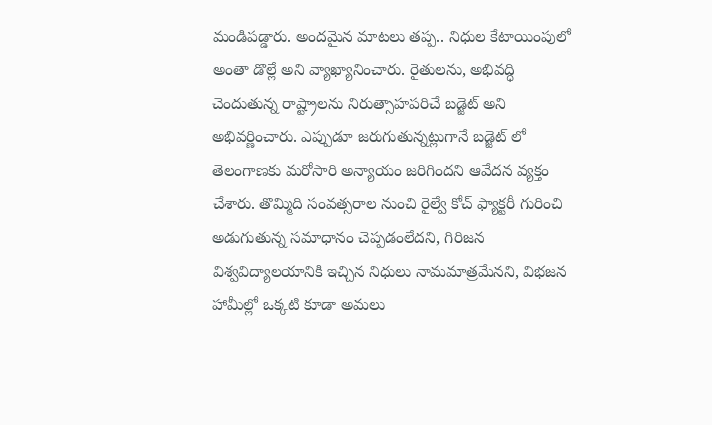మండిపడ్డారు. అందమైన మాటలు తప్ప.. నిధుల కేటాయింపులో అంతా డొల్లే అని వ్యాఖ్యానించారు. రైతులను, అభివద్ధి చెందుతున్న రాష్ట్రాలను నిరుత్సాహపరిచే బడ్జెట్ అని అభివర్ణించారు. ఎప్పుడూ జరుగుతున్నట్లుగానే బడ్జెట్ లో తెలంగాణకు మరోసారి అన్యాయం జరిగిందని ఆవేదన వ్యక్తం చేశారు. తొమ్మిది సంవత్సరాల నుంచి రైల్వే కోచ్ ఫ్యాక్టరీ గురించి అడుగుతున్న సమాధానం చెప్పడంలేదని, గిరిజన విశ్వవిద్యాలయానికి ఇచ్చిన నిధులు నామమాత్రమేనని, విభజన హామీల్లో ఒక్కటి కూడా అమలు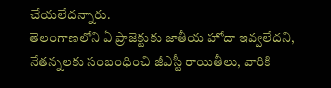చేయలేదన్నారు.
తెలంగాణలోని ఏ ప్రాజెక్టుకు జాతీయ హోదా ఇవ్వలేదని, నేతన్నలకు సంబంధించి జీఎస్టీ రాయితీలు, వారికి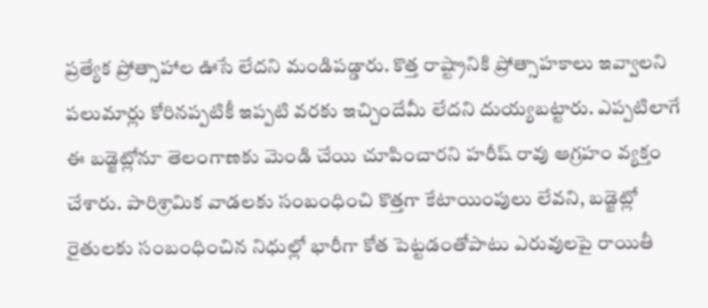ప్రత్యేక ప్రోత్సాహాల ఊసే లేదని మండిపడ్డారు. కొత్త రాష్ట్రానికి ప్రోత్సాహకాలు ఇవ్వాలని పలుమార్లు కోరినప్పటికీ ఇప్పటి వరకు ఇచ్చిందేమీ లేదని దుయ్యబట్టారు. ఎప్పటిలాగే ఈ బడ్జెట్లోనూ తెలంగాణకు మెండి చేయి చూపించారని హరీష్ రావు ఆగ్రహం వ్యక్తం చేశారు. పారిశ్రామిక వాడలకు సంబంధించి కొత్తగా కేటాయింపులు లేవని, బడ్జెట్లో రైతులకు సంబంధించిన నిధుల్లో భారీగా కోత పెట్టడంతోపాటు ఎరువులపై రాయితీ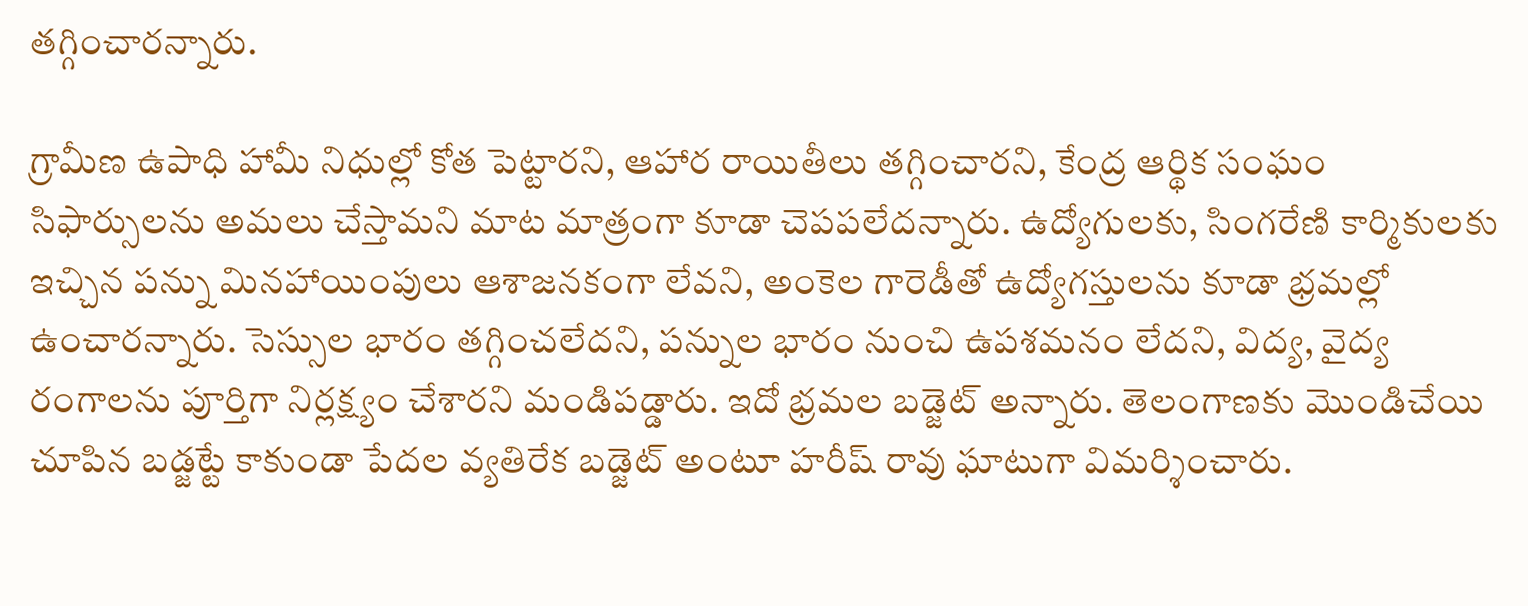తగ్గించారన్నారు.

గ్రామీణ ఉపాధి హామీ నిధుల్లో కోత పెట్టారని, ఆహార రాయితీలు తగ్గించారని, కేంద్ర ఆర్థిక సంఘం సిఫార్సులను అమలు చేస్తామని మాట మాత్రంగా కూడా చెపపలేదన్నారు. ఉద్యోగులకు, సింగరేణి కార్మికులకు ఇచ్చిన పన్ను మినహాయింపులు ఆశాజనకంగా లేవని, అంకెల గారెడీతో ఉద్యోగస్తులను కూడా భ్రమల్లో ఉంచారన్నారు. సెస్సుల భారం తగ్గించలేదని, పన్నుల భారం నుంచి ఉపశమనం లేదని, విద్య, వైద్య రంగాలను పూర్తిగా నిర్లక్ష్యం చేశారని మండిపడ్డారు. ఇదో భ్రమల బడ్జెట్ అన్నారు. తెలంగాణకు మొండిచేయి చూపిన బడ్జట్టే కాకుండా పేదల వ్యతిరేక బడ్జెట్ అంటూ హరీష్ రావు ఘాటుగా విమర్శించారు.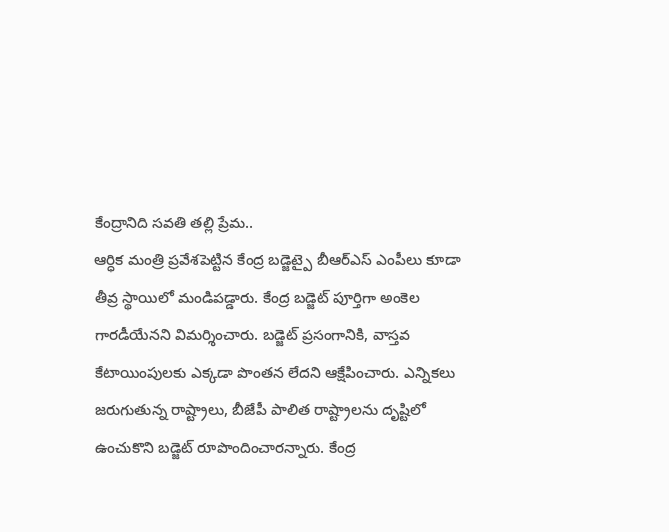కేంద్రానిది సవతి తల్లి ప్రేమ..
ఆర్ధిక మంత్రి ప్రవేశపెట్టిన కేంద్ర బడ్జెట్పై బీఆర్ఎస్ ఎంపీలు కూడా తీవ్ర స్థాయిలో మండిపడ్డారు. కేంద్ర బడ్జెట్ పూర్తిగా అంకెల గారడీయేనని విమర్శించారు. బడ్జెట్ ప్రసంగానికి, వాస్తవ కేటాయింపులకు ఎక్కడా పొంతన లేదని ఆక్షేపించారు. ఎన్నికలు జరుగుతున్న రాష్ట్రాలు, బీజేపీ పాలిత రాష్ట్రాలను దృష్టిలో ఉంచుకొని బడ్జెట్ రూపొందించారన్నారు. కేంద్ర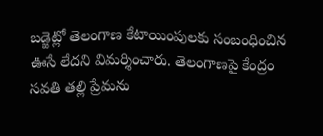బడ్జెట్లో తెలంగాణ కేటాయింపులకు సంబంధించిన ఊసే లేదని విమర్శించారు. తెలంగాణపై కేంద్రం సవతి తల్లి ప్రేమను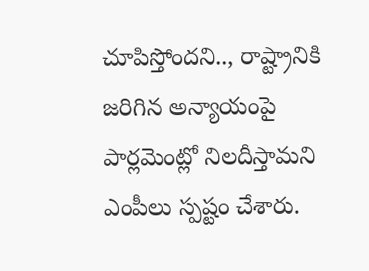చూపిస్తోందని.., రాష్ట్రానికి జరిగిన అన్యాయంపై పార్లమెంట్లో నిలదీస్తామని ఎంపీలు స్పష్టం చేశారు.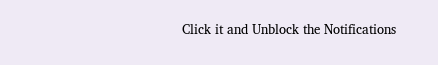Click it and Unblock the Notifications